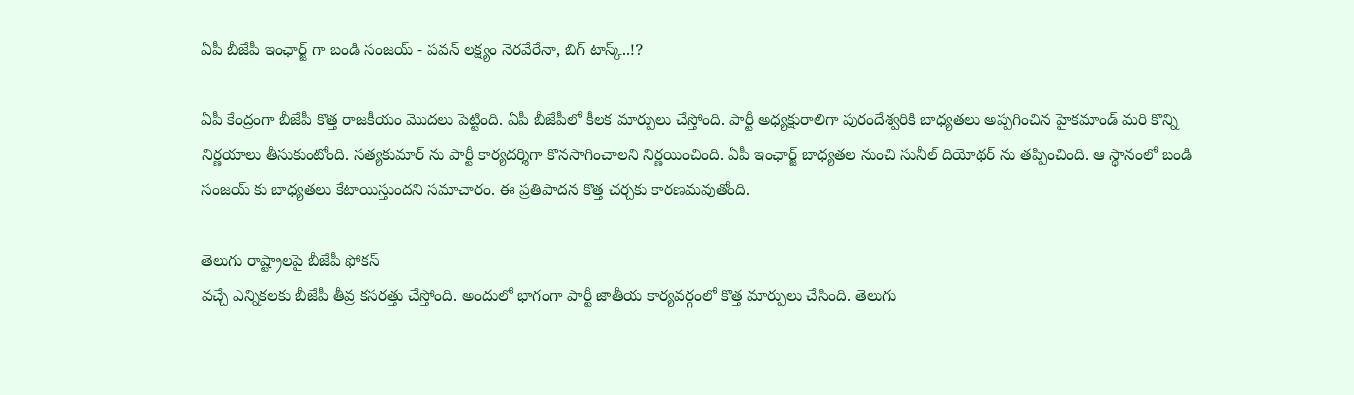ఏపీ బీజేపీ ఇంఛార్జ్ గా బండి సంజయ్ - పవన్ లక్ష్యం నెరవేరేనా, బిగ్ టాస్క్..!?

ఏపీ కేంద్రంగా బీజేపీ కొత్త రాజకీయం మొదలు పెట్టింది. ఏపీ బీజేపీలో కీలక మార్పులు చేస్తోంది. పార్టీ అధ్యక్షురాలిగా పురందేశ్వరికి బాధ్యతలు అప్పగించిన హైకమాండ్ మరి కొన్ని నిర్ణయాలు తీసుకుంటోంది. సత్యకుమార్ ను పార్టీ కార్యదర్శిగా కొనసాగించాలని నిర్ణయించింది. ఏపీ ఇంఛార్జ్ బాధ్యతల నుంచి సునీల్ దియోథర్ ను తప్పించింది. ఆ స్థానంలో బండి సంజయ్ కు బాధ్యతలు కేటాయిస్తుందని సమాచారం. ఈ ప్రతిపాదన కొత్త చర్చకు కారణమవుతోంది.

తెలుగు రాష్ట్రాలపై బీజేపీ ఫోకస్
వచ్చే ఎన్నికలకు బీజేపీ తీవ్ర కసరత్తు చేస్తోంది. అందులో భాగంగా పార్టీ జాతీయ కార్యవర్గంలో కొత్త మార్పులు చేసింది. తెలుగు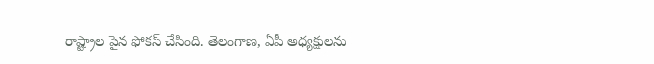రాష్ట్రాల పైన ఫోకస్ చేసింది. తెలంగాణ, ఏపీ అధ్యక్షులను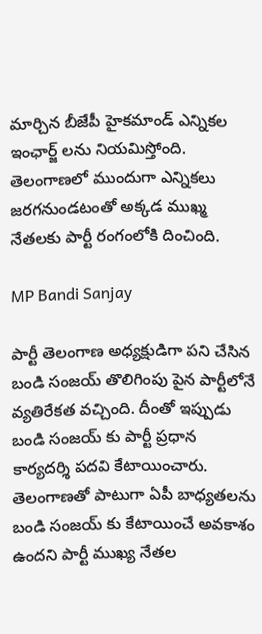మార్చిన బీజేపీ హైకమాండ్ ఎన్నికల ఇంఛార్జ్ లను నియమిస్తోంది. తెలంగాణలో ముందుగా ఎన్నికలు జరగనుండటంతో అక్కడ ముఖ్మ నేతలకు పార్టీ రంగంలోకి దించింది.

MP Bandi Sanjay

పార్టీ తెలంగాణ అధ్యక్షుడిగా పని చేసిన బండి సంజయ్ తొలిగింపు పైన పార్టీలోనే వ్యతిరేకత వచ్చింది. దీంతో ఇప్పుడు బండి సంజయ్ కు పార్టీ ప్రధాన కార్యదర్శి పదవి కేటాయించారు. తెలంగాణతో పాటుగా ఏపీ బాధ్యతలను బండి సంజయ్ కు కేటాయించే అవకాశం ఉందని పార్టీ ముఖ్య నేతల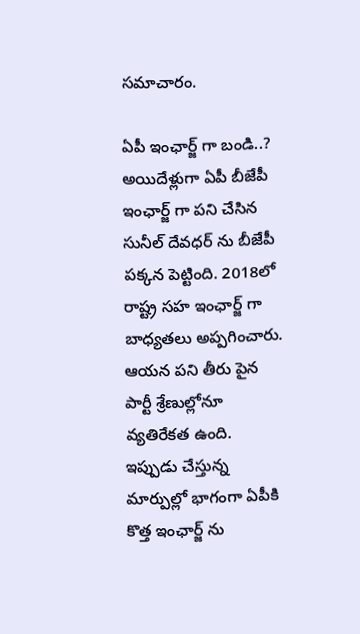సమాచారం.

ఏపీ ఇంఛార్జ్ గా బండి..?
అయిదేళ్లుగా ఏపీ బీజేపీ ఇంఛార్జ్ గా పని చేసిన సునీల్ దేవధర్ ను బీజేపీ పక్కన పెట్టింది. 2018లో రాష్ట్ర సహ ఇంఛార్జ్ గా బాధ్యతలు అప్పగించారు. ఆయన పని తీరు పైన పార్టీ శ్రేణుల్లోనూ వ్యతిరేకత ఉంది. ఇప్పుడు చేస్తున్న మార్పుల్లో భాగంగా ఏపీకి కొత్త ఇంఛార్జ్ ను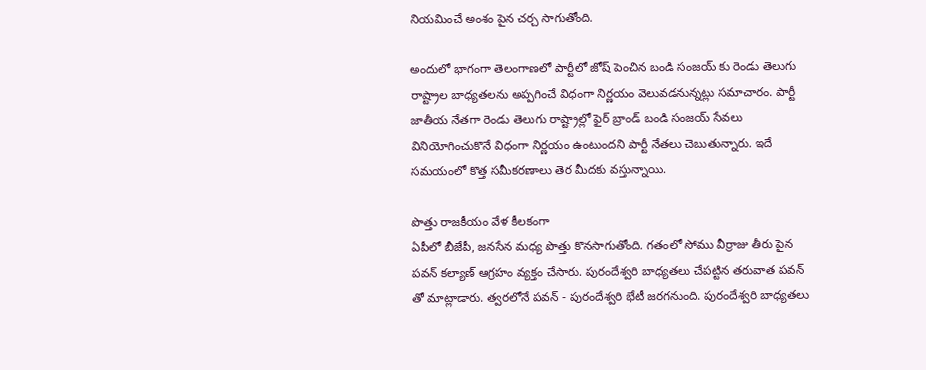నియమించే అంశం పైన చర్చ సాగుతోంది.

అందులో భాగంగా తెలంగాణలో పార్టీలో జోష్ పెంచిన బండి సంజయ్ కు రెండు తెలుగు రాష్ట్రాల బాధ్యతలను అప్పగించే విధంగా నిర్ణయం వెలువడనున్నట్లు సమాచారం. పార్టీ జాతీయ నేతగా రెండు తెలుగు రాష్ట్రాల్లో ఫైర్ బ్రాండ్ బండి సంజయ్ సేవలు వినియోగించుకొనే విధంగా నిర్ణయం ఉంటుందని పార్టీ నేతలు చెబుతున్నారు. ఇదే సమయంలో కొత్త సమీకరణాలు తెర మీదకు వస్తున్నాయి.

పొత్తు రాజకీయం వేళ కీలకంగా
ఏపీలో బీజేపీ, జనసేన మధ్య పొత్తు కొనసాగుతోంది. గతంలో సోము వీర్రాజు తీరు పైన పవన్ కల్యాణ్ ఆగ్రహం వ్యక్తం చేసారు. పురందేశ్వరి బాధ్యతలు చేపట్టిన తరువాత పవన్ తో మాట్లాడారు. త్వరలోనే పవన్ - పురందేశ్వరి భేటీ జరగనుంది. పురందేశ్వరి బాధ్యతలు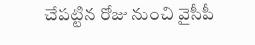చేపట్టిన రోజు నుంచి వైసీపీ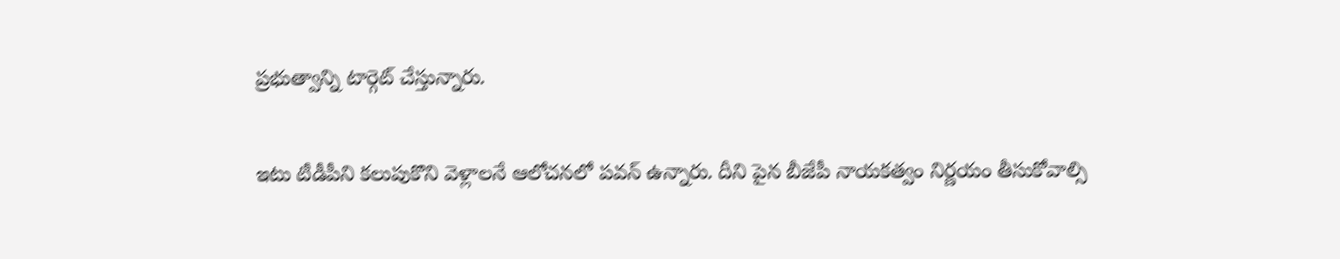ప్రభుత్వాన్ని టార్గెట్ చేస్తున్నారు.

ఇటు టీడీపీని కలుపుకొని వెళ్లాలనే ఆలోచనలో పవన్ ఉన్నారు. దీని పైన బీజేపీ నాయకత్వం నిర్ణయం తీసుకోవాల్సి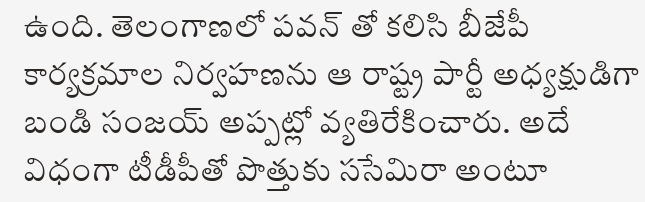ఉంది. తెలంగాణలో పవన్ తో కలిసి బీజేపీ కార్యక్రమాల నిర్వహణను ఆ రాష్ట్ర పార్టీ అధ్యక్షుడిగా బండి సంజయ్ అప్పట్లో వ్యతిరేకించారు. అదే విధంగా టీడీపీతో పొత్తుకు ససేమిరా అంటూ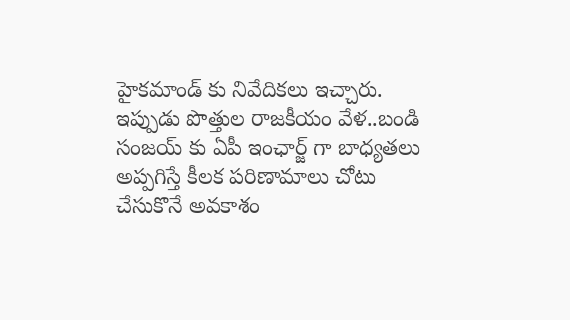హైకమాండ్ కు నివేదికలు ఇచ్చారు. ఇప్పుడు పొత్తుల రాజకీయం వేళ..బండి సంజయ్ కు ఏపీ ఇంఛార్జ్ గా బాధ్యతలు అప్పగిస్తే కీలక పరిణామాలు చోటు చేసుకొనే అవకాశం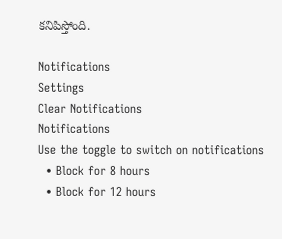కనిపిస్తోంది.

Notifications
Settings
Clear Notifications
Notifications
Use the toggle to switch on notifications
  • Block for 8 hours
  • Block for 12 hours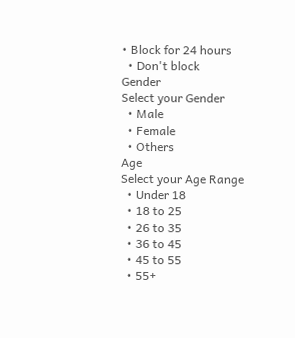• Block for 24 hours
  • Don't block
Gender
Select your Gender
  • Male
  • Female
  • Others
Age
Select your Age Range
  • Under 18
  • 18 to 25
  • 26 to 35
  • 36 to 45
  • 45 to 55
  • 55+